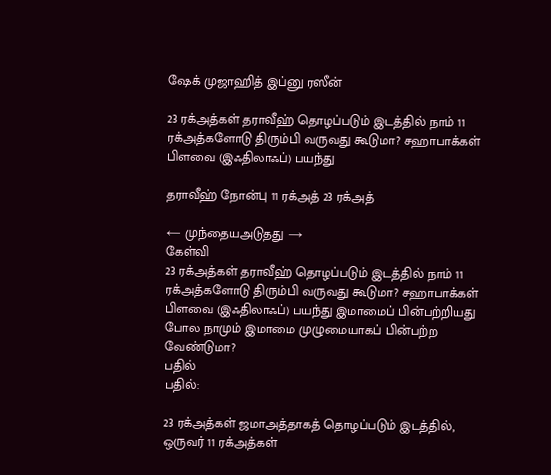ஷேக் முஜாஹித் இப்னு ரஸீன்

23 ரக்அத்கள் தராவீஹ் தொழப்படும் இடத்தில் நாம் 11 ரக்அத்களோடு திரும்பி வருவது கூடுமா? சஹாபாக்கள் பிளவை (இஃதிலாஃப்) பயந்து

தராவீஹ் நோன்பு 11 ரக்அத் 23 ரக்அத்

← முந்தையஅடுதது →
கேள்வி
23 ரக்அத்கள் தராவீஹ் தொழப்படும் இடத்தில் நாம் 11 ரக்அத்களோடு திரும்பி வருவது கூடுமா? சஹாபாக்கள் பிளவை (இஃதிலாஃப்) பயந்து இமாமைப் பின்பற்றியது போல நாமும் இமாமை முழுமையாகப் பின்பற்ற வேண்டுமா?
பதில்
பதில்:

23 ரக்அத்கள் ஜமாஅத்தாகத் தொழப்படும் இடத்தில், ஒருவர் 11 ரக்அத்கள்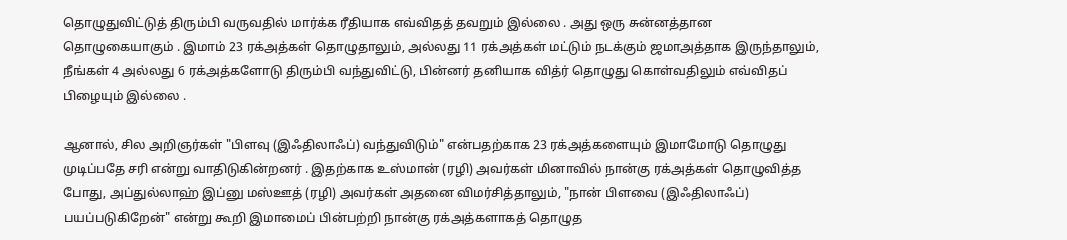தொழுதுவிட்டுத் திரும்பி வருவதில் மார்க்க ரீதியாக எவ்விதத் தவறும் இல்லை . அது ஒரு சுன்னத்தான தொழுகையாகும் . இமாம் 23 ரக்அத்கள் தொழுதாலும், அல்லது 11 ரக்அத்கள் மட்டும் நடக்கும் ஜமாஅத்தாக இருந்தாலும், நீங்கள் 4 அல்லது 6 ரக்அத்களோடு திரும்பி வந்துவிட்டு, பின்னர் தனியாக வித்ர் தொழுது கொள்வதிலும் எவ்விதப் பிழையும் இல்லை .

ஆனால், சில அறிஞர்கள் "பிளவு (இஃதிலாஃப்) வந்துவிடும்" என்பதற்காக 23 ரக்அத்களையும் இமாமோடு தொழுது முடிப்பதே சரி என்று வாதிடுகின்றனர் . இதற்காக உஸ்மான் (ரழி) அவர்கள் மினாவில் நான்கு ரக்அத்கள் தொழுவித்த போது, அப்துல்லாஹ் இப்னு மஸ்ஊத் (ரழி) அவர்கள் அதனை விமர்சித்தாலும், "நான் பிளவை (இஃதிலாஃப்) பயப்படுகிறேன்" என்று கூறி இமாமைப் பின்பற்றி நான்கு ரக்அத்களாகத் தொழுத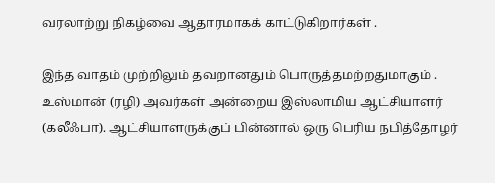வரலாற்று நிகழ்வை ஆதாரமாகக் காட்டுகிறார்கள் .

இந்த வாதம் முற்றிலும் தவறானதும் பொருத்தமற்றதுமாகும் . உஸ்மான் (ரழி) அவர்கள் அன்றைய இஸ்லாமிய ஆட்சியாளர் (கலீஃபா). ஆட்சியாளருக்குப் பின்னால் ஒரு பெரிய நபித்தோழர்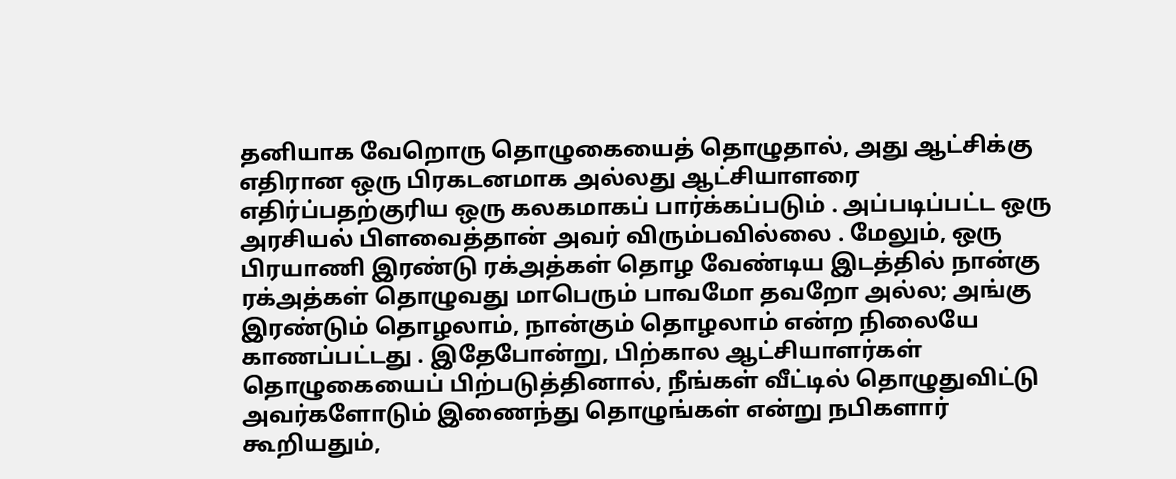தனியாக வேறொரு தொழுகையைத் தொழுதால், அது ஆட்சிக்கு எதிரான ஒரு பிரகடனமாக அல்லது ஆட்சியாளரை எதிர்ப்பதற்குரிய ஒரு கலகமாகப் பார்க்கப்படும் . அப்படிப்பட்ட ஒரு அரசியல் பிளவைத்தான் அவர் விரும்பவில்லை . மேலும், ஒரு பிரயாணி இரண்டு ரக்அத்கள் தொழ வேண்டிய இடத்தில் நான்கு ரக்அத்கள் தொழுவது மாபெரும் பாவமோ தவறோ அல்ல; அங்கு இரண்டும் தொழலாம், நான்கும் தொழலாம் என்ற நிலையே காணப்பட்டது . இதேபோன்று, பிற்கால ஆட்சியாளர்கள் தொழுகையைப் பிற்படுத்தினால், நீங்கள் வீட்டில் தொழுதுவிட்டு அவர்களோடும் இணைந்து தொழுங்கள் என்று நபிகளார் கூறியதும்,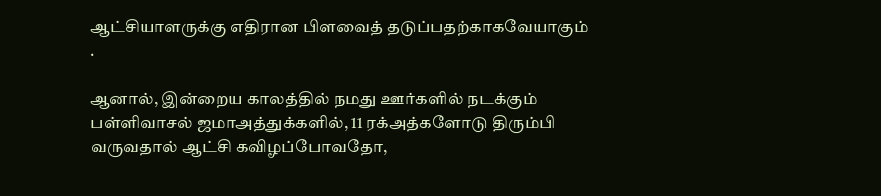ஆட்சியாளருக்கு எதிரான பிளவைத் தடுப்பதற்காகவேயாகும் .

ஆனால், இன்றைய காலத்தில் நமது ஊர்களில் நடக்கும் பள்ளிவாசல் ஜமாஅத்துக்களில், 11 ரக்அத்களோடு திரும்பி வருவதால் ஆட்சி கவிழப்போவதோ,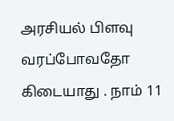அரசியல் பிளவு வரப்போவதோ கிடையாது . நாம் 11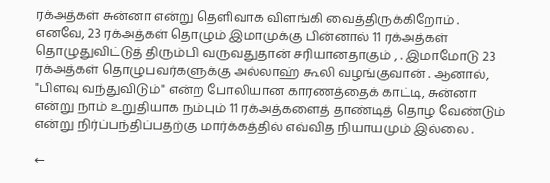ரக்அத்கள் சுன்னா என்று தெளிவாக விளங்கி வைத்திருக்கிறோம் . எனவே, 23 ரக்அத்கள் தொழும் இமாமுக்கு பின்னால் 11 ரக்அத்கள் தொழுதுவிட்டுத் திரும்பி வருவதுதான் சரியானதாகும் , . இமாமோடு 23 ரக்அத்கள் தொழுபவர்களுக்கு அல்லாஹ் கூலி வழங்குவான் . ஆனால், "பிளவு வந்துவிடும்" என்ற போலியான காரணத்தைக் காட்டி, சுன்னா என்று நாம் உறுதியாக நம்பும் 11 ரக்அத்களைத் தாண்டித் தொழ வேண்டும் என்று நிர்ப்பந்திப்பதற்கு மார்க்கத்தில் எவ்வித நியாயமும் இல்லை .

←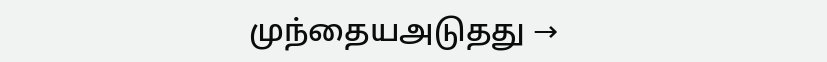முந்தையஅடுதது →